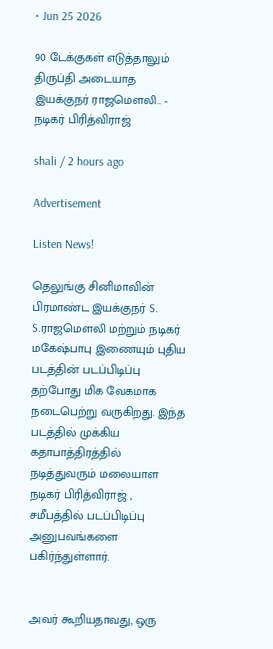• Jun 25 2026

90 டேக்குகள் எடுத்தாலும் திருப்தி அடையாத இயக்குநர் ராஜமெளலி.. - நடிகர் பிரித்விராஜ்

shali / 2 hours ago

Advertisement

Listen News!

தெலுங்கு சினிமாவின் பிரமாண்ட இயக்குநர் S. S.ராஜமெளலி மற்றும் நடிகர் மகேஷ்பாபு இணையும் புதிய படத்தின் படப்பிடிப்பு தற்போது மிக வேகமாக நடைபெற்று வருகிறது. இந்த படத்தில் முக்கிய கதாபாத்திரத்தில் நடித்துவரும் மலையாள நடிகர் பிரித்விராஜ் , சமீபத்தில் படப்பிடிப்பு அனுபவங்களை பகிர்ந்துள்ளார்.


அவர் கூறியதாவது, ஒரு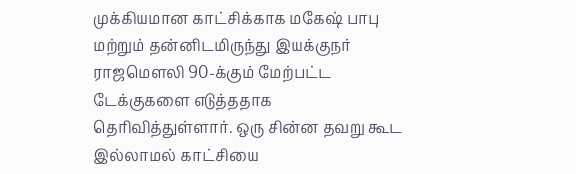முக்கியமான காட்சிக்காக மகேஷ் பாபு மற்றும் தன்னிடமிருந்து இயக்குநர் ராஜமௌலி 90-க்கும் மேற்பட்ட டேக்குகளை எடுத்ததாக தெரிவித்துள்ளார். ஒரு சின்ன தவறு கூட இல்லாமல் காட்சியை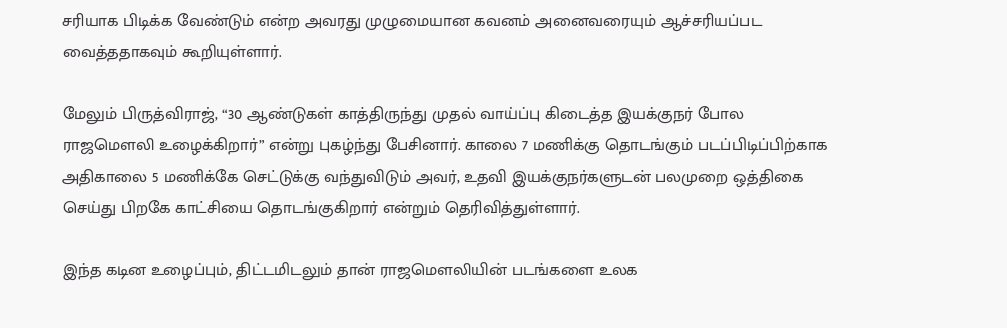சரியாக பிடிக்க வேண்டும் என்ற அவரது முழுமையான கவனம் அனைவரையும் ஆச்சரியப்பட வைத்ததாகவும் கூறியுள்ளார்.

மேலும் பிருத்விராஜ், “30 ஆண்டுகள் காத்திருந்து முதல் வாய்ப்பு கிடைத்த இயக்குநர் போல ராஜமௌலி உழைக்கிறார்” என்று புகழ்ந்து பேசினார். காலை 7 மணிக்கு தொடங்கும் படப்பிடிப்பிற்காக அதிகாலை 5 மணிக்கே செட்டுக்கு வந்துவிடும் அவர், உதவி இயக்குநர்களுடன் பலமுறை ஒத்திகை செய்து பிறகே காட்சியை தொடங்குகிறார் என்றும் தெரிவித்துள்ளார்.

இந்த கடின உழைப்பும், திட்டமிடலும் தான் ராஜமௌலியின் படங்களை உலக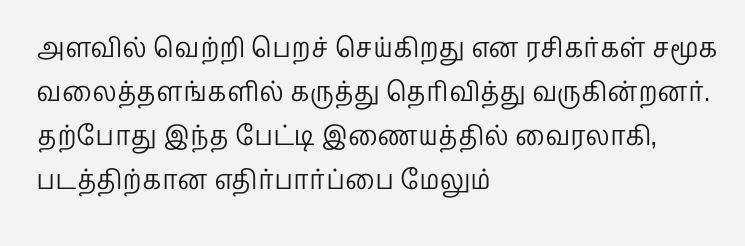அளவில் வெற்றி பெறச் செய்கிறது என ரசிகர்கள் சமூக வலைத்தளங்களில் கருத்து தெரிவித்து வருகின்றனர். தற்போது இந்த பேட்டி இணையத்தில் வைரலாகி, படத்திற்கான எதிர்பார்ப்பை மேலும்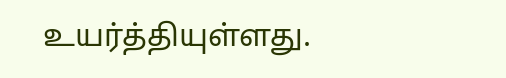உயர்த்தியுள்ளது.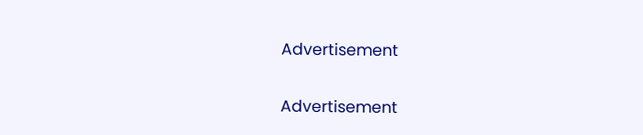Advertisement

Advertisement